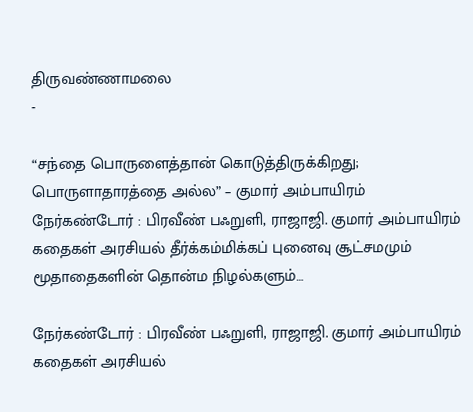திருவண்ணாமலை
-

“சந்தை பொருளைத்தான் கொடுத்திருக்கிறது; பொருளாதாரத்தை அல்ல” – குமார் அம்பாயிரம்
நேர்கண்டோர் : பிரவீண் பஃறுளி, ராஜாஜி. குமார் அம்பாயிரம் கதைகள் அரசியல் தீர்க்கம்மிக்கப் புனைவு சூட்சமமும் மூதாதைகளின் தொன்ம நிழல்களும்…

நேர்கண்டோர் : பிரவீண் பஃறுளி, ராஜாஜி. குமார் அம்பாயிரம் கதைகள் அரசியல்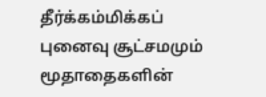தீர்க்கம்மிக்கப் புனைவு சூட்சமமும் மூதாதைகளின்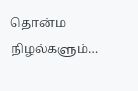தொன்ம நிழல்களும்…